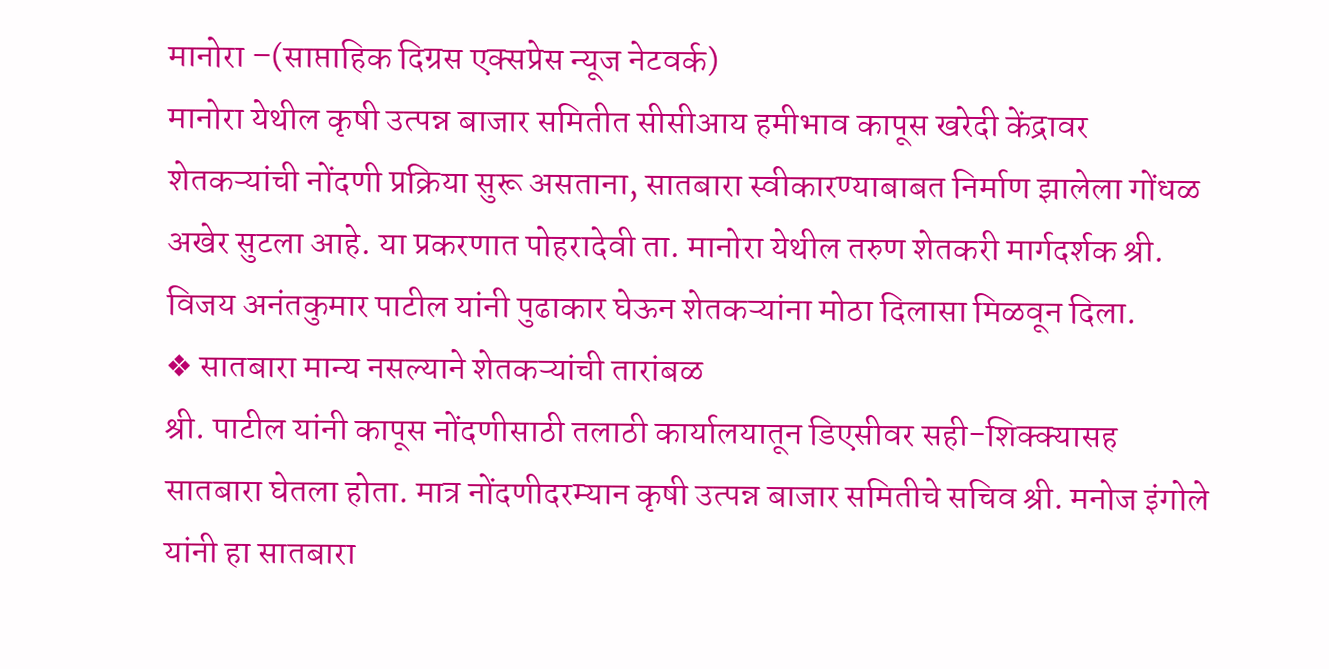मानोरा –(साप्ताहिक दिग्रस एक्सप्रेस न्यूज नेटवर्क)
मानोरा येथील कृषी उत्पन्न बाजार समितीत सीसीआय हमीभाव कापूस खरेदी केंद्रावर शेतकऱ्यांची नोंदणी प्रक्रिया सुरू असताना, सातबारा स्वीकारण्याबाबत निर्माण झालेला गोंधळ अखेर सुटला आहे. या प्रकरणात पोहरादेवी ता. मानोरा येथील तरुण शेतकरी मार्गदर्शक श्री. विजय अनंतकुमार पाटील यांनी पुढाकार घेऊन शेतकऱ्यांना मोठा दिलासा मिळवून दिला.
❖ सातबारा मान्य नसल्याने शेतकऱ्यांची तारांबळ
श्री. पाटील यांनी कापूस नोंदणीसाठी तलाठी कार्यालयातून डिएसीवर सही-शिक्क्यासह सातबारा घेतला होता. मात्र नोंदणीदरम्यान कृषी उत्पन्न बाजार समितीचे सचिव श्री. मनोज इंगोले यांनी हा सातबारा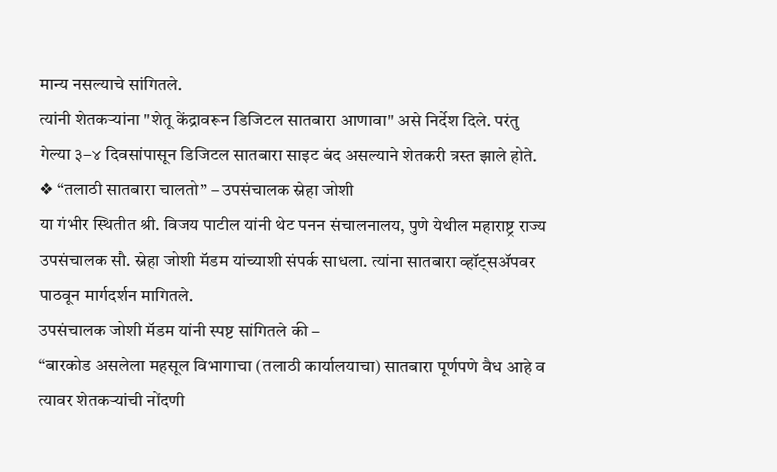मान्य नसल्याचे सांगितले.
त्यांनी शेतकऱ्यांना "शेतू केंद्रावरून डिजिटल सातबारा आणावा" असे निर्देश दिले. परंतु गेल्या ३–४ दिवसांपासून डिजिटल सातबारा साइट बंद असल्याने शेतकरी त्रस्त झाले होते.
❖ “तलाठी सातबारा चालतो” – उपसंचालक स्नेहा जोशी
या गंभीर स्थितीत श्री. विजय पाटील यांनी थेट पनन संचालनालय, पुणे येथील महाराष्ट्र राज्य उपसंचालक सौ. स्नेहा जोशी मॅडम यांच्याशी संपर्क साधला. त्यांना सातबारा व्हॉट्सॲपवर पाठवून मार्गदर्शन मागितले.
उपसंचालक जोशी मॅडम यांनी स्पष्ट सांगितले की –
“बारकोड असलेला महसूल विभागाचा (तलाठी कार्यालयाचा) सातबारा पूर्णपणे वैध आहे व त्यावर शेतकऱ्यांची नोंदणी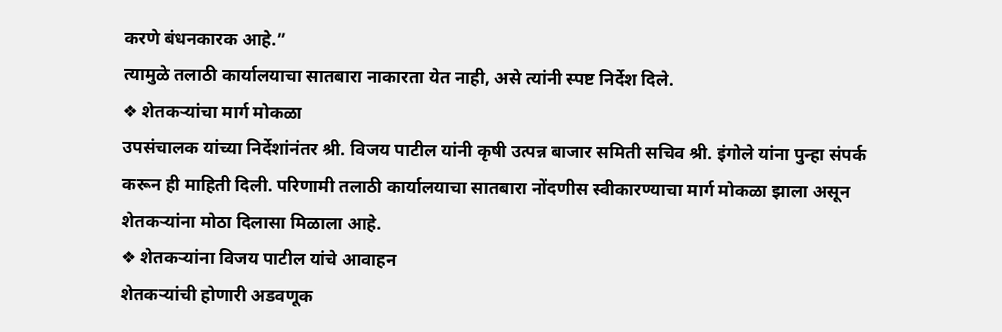करणे बंधनकारक आहे.”
त्यामुळे तलाठी कार्यालयाचा सातबारा नाकारता येत नाही, असे त्यांनी स्पष्ट निर्देश दिले.
❖ शेतकऱ्यांचा मार्ग मोकळा
उपसंचालक यांच्या निर्देशांनंतर श्री. विजय पाटील यांनी कृषी उत्पन्न बाजार समिती सचिव श्री. इंगोले यांना पुन्हा संपर्क करून ही माहिती दिली. परिणामी तलाठी कार्यालयाचा सातबारा नोंदणीस स्वीकारण्याचा मार्ग मोकळा झाला असून शेतकऱ्यांना मोठा दिलासा मिळाला आहे.
❖ शेतकऱ्यांना विजय पाटील यांचे आवाहन
शेतकऱ्यांची होणारी अडवणूक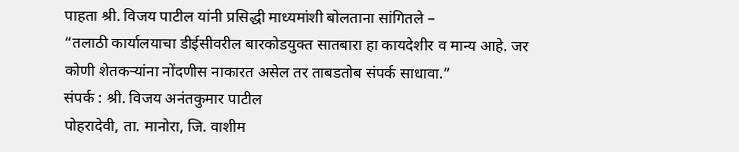पाहता श्री. विजय पाटील यांनी प्रसिद्धी माध्यमांशी बोलताना सांगितले –
“तलाठी कार्यालयाचा डीईसीवरील बारकोडयुक्त सातबारा हा कायदेशीर व मान्य आहे. जर कोणी शेतकऱ्यांना नोंदणीस नाकारत असेल तर ताबडतोब संपर्क साधावा.”
संपर्क : श्री. विजय अनंतकुमार पाटील
पोहरादेवी, ता. मानोरा, जि. वाशीम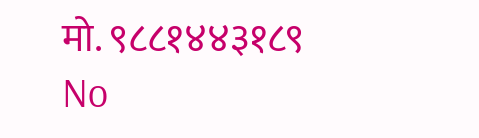मो. ९८८१४४३१८९
No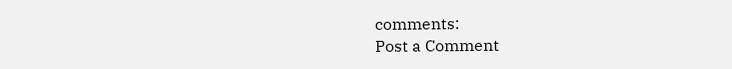comments:
Post a Comment